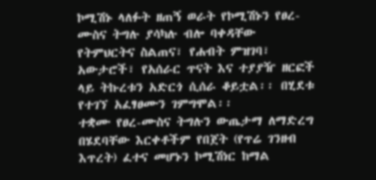ኮሚሽኑ ላለፉት ዘጠኝ ወራት የኮሚሽኑን የፀረ-ሙስና ትግሉ ያሳካሉ ብሎ ባቀዳቸው የትምህርትና ስልጠና፣ የሐብት ምዝገባ፣ አውታሮች፣ የአሰራር ጥናት እና ተያያዥ ዘርፎች ላይ ትኩረቱን አድርጎ ሲሰራ ቆይቷል፡፡ በሂደቱ የተገኘ አፈፃፀሙን ገምግሞል፡፡
ተቋሙ የፀረ-ሙስና ትግሉን ውጤታማ ለማድረግ በሄደባቸው እርቀቶችም የበጀት (የጥሬ ገንዘብ እጥረት) ፈተና መሆኑን ኮሚሽነር ከማል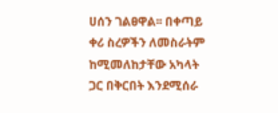ሀሰን ገልፀዋል፡፡ በቀጣይ ቀሪ ስረዎችን ለመስራትም ከሚመለከታቸው አካላት ጋር በቅርበት እንደሚሰራ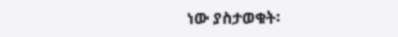ነው ያስታወቁት፡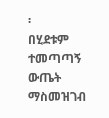፡
በሂደቱም ተመጣጣኝ ውጤት ማስመዝገብ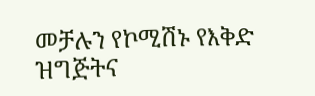መቻሉን የኮሚሽኑ የእቅድ ዝግጅትና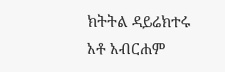ክትትል ዳይሬክተሩ አቶ አብርሐም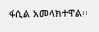ፋሲል አመላክተዋል፡፡